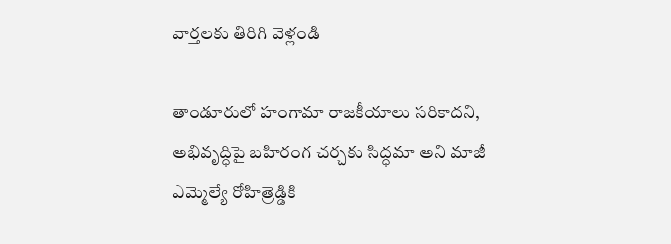వార్తలకు తిరిగి వెళ్లండి

తాండూరులో హంగామా రాజకీయాలు సరికాదని, అభివృద్ధిపై బహిరంగ చర్చకు సిద్ధమా అని మాజీ ఎమ్మెల్యే రోహిత్రెడ్డికి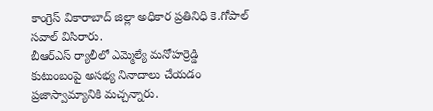కాంగ్రెస్ వికారాబాద్ జిల్లా అధికార ప్రతినిధి కె.గోపాల్ సవాల్ విసిరారు.
బీఆర్ఎస్ ర్యాలీలో ఎమ్మెల్యే మనోహర్రెడ్డి కుటుంబంపై అసభ్య నినాదాలు చేయడం ప్రజాస్వామ్యానికి మచ్చన్నారు.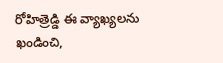రోహిత్రెడ్డి ఈ వ్యాఖ్యలను ఖండించి,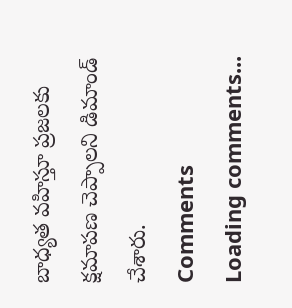బాధ్యత వహిస్తూ ప్రజలకు క్షమాపణ చెప్పాలని డిమాండ్ చేశారు.
Comments
Loading comments...